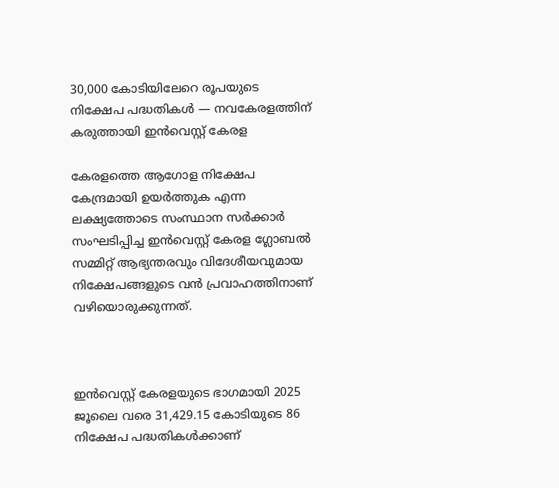30,000 കോടിയിലേറെ രൂപയുടെ നിക്ഷേപ പദ്ധതികൾ — നവകേരളത്തിന് കരുത്തായി ഇൻവെസ്റ്റ് കേരള

കേരളത്തെ ആഗോള നിക്ഷേപ കേന്ദ്രമായി ഉയർത്തുക എന്ന ലക്ഷ്യത്തോടെ സംസ്ഥാന സർക്കാർ സംഘടിപ്പിച്ച ഇൻവെസ്റ്റ് കേരള ഗ്ലോബൽ സമ്മിറ്റ് ആഭ്യന്തരവും വിദേശീയവുമായ നിക്ഷേപങ്ങളുടെ വൻ പ്രവാഹത്തിനാണ്  വഴിയൊരുക്കുന്നത്.



ഇൻവെസ്റ്റ് കേരളയുടെ ഭാഗമായി 2025 ജൂലൈ വരെ 31,429.15 കോടിയുടെ 86 നിക്ഷേപ പദ്ധതികൾക്കാണ്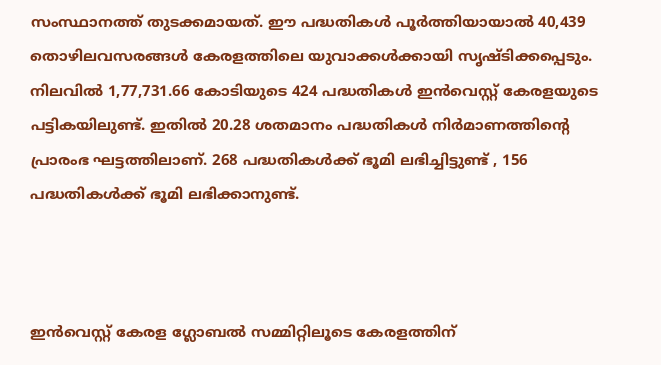സംസ്ഥാനത്ത് തുടക്കമായത്. ഈ പദ്ധതികൾ പൂർത്തിയായാൽ 40,439 തൊഴിലവസരങ്ങൾ കേരളത്തിലെ യുവാക്കൾക്കായി സൃഷ്ടിക്കപ്പെടും. നിലവിൽ 1,77,731.66 കോടിയുടെ 424 പദ്ധതികൾ ഇൻവെസ്റ്റ് കേരളയുടെ പട്ടികയിലുണ്ട്. ഇതിൽ 20.28 ശതമാനം പദ്ധതികൾ നിർമാണത്തിന്റെ പ്രാരംഭ ഘട്ടത്തിലാണ്. 268 പദ്ധതികൾക്ക് ഭൂമി ലഭിച്ചിട്ടുണ്ട് , 156 പദ്ധതികൾക്ക് ഭൂമി ലഭിക്കാനുണ്ട്.



ഇൻവെസ്റ്റ് കേരള ഗ്ലോബൽ സമ്മിറ്റിലൂടെ കേരളത്തിന്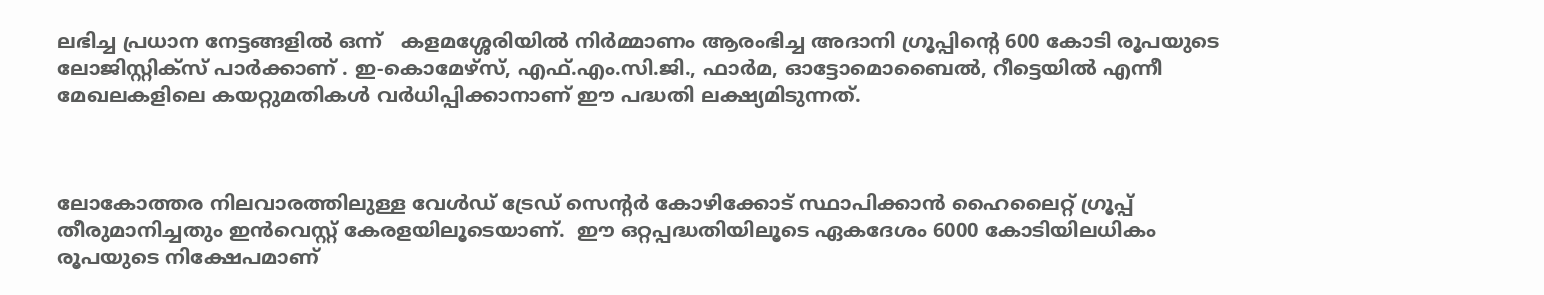ലഭിച്ച പ്രധാന നേട്ടങ്ങളിൽ ഒന്ന്   കളമശ്ശേരിയിൽ നിർമ്മാണം ആരംഭിച്ച അദാനി ഗ്രൂപ്പിന്റെ 600 കോടി രൂപയുടെ ലോജിസ്റ്റിക്സ് പാർക്കാണ് . ഇ-കൊമേഴ്‌സ്, എഫ്.എം.സി.ജി., ഫാർമ, ഓട്ടോമൊബൈൽ, റീട്ടെയിൽ എന്നീ മേഖലകളിലെ കയറ്റുമതികൾ വർധിപ്പിക്കാനാണ് ഈ പദ്ധതി ലക്ഷ്യമിടുന്നത്.



ലോകോത്തര നിലവാരത്തിലുള്ള വേൾഡ് ട്രേഡ് സെന്റർ കോഴിക്കോട് സ്ഥാപിക്കാൻ ഹൈലൈറ്റ് ഗ്രൂപ്പ്   തീരുമാനിച്ചതും ഇൻവെസ്റ്റ് കേരളയിലൂടെയാണ്.  ഈ ഒറ്റപ്പദ്ധതിയിലൂടെ ഏകദേശം 6000 കോടിയിലധികം രൂപയുടെ നിക്ഷേപമാണ്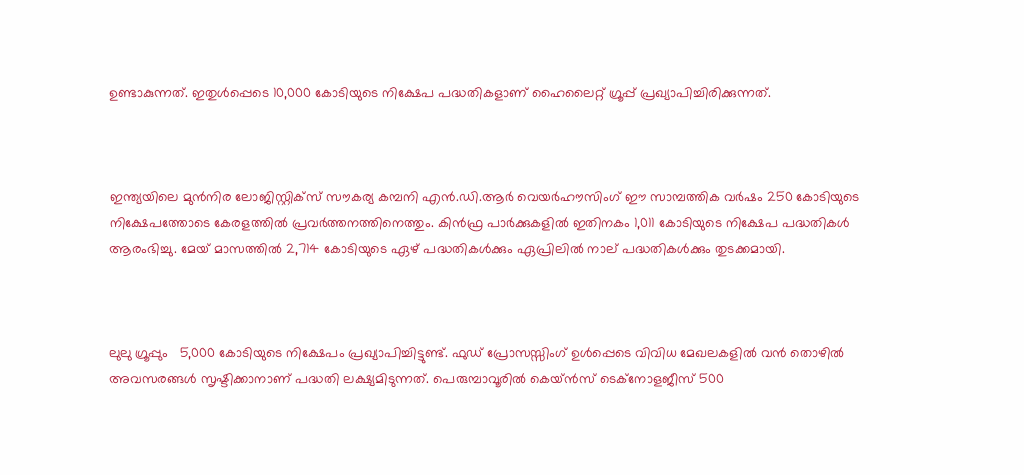ഉണ്ടാകുന്നത്. ഇതുൾപ്പെടെ 10,000 കോടിയുടെ നിക്ഷേപ പദ്ധതികളാണ് ഹൈലൈറ്റ് ഗ്രൂപ്പ് പ്രഖ്യാപിച്ചിരിക്കുന്നത്.



ഇന്ത്യയിലെ മുൻനിര ലോജിസ്റ്റിക്സ് സൗകര്യ കമ്പനി എൻ.ഡി.ആർ വെയർഹൗസിംഗ് ഈ സാമ്പത്തിക വർഷം 250 കോടിയുടെ നിക്ഷേപത്തോടെ കേരളത്തിൽ പ്രവർത്തനത്തിനെത്തും. കിൻഫ്ര പാർക്കുകളിൽ ഇതിനകം 1,011 കോടിയുടെ നിക്ഷേപ പദ്ധതികൾ ആരംഭിച്ചു. മേയ് മാസത്തിൽ 2,714 കോടിയുടെ ഏഴ് പദ്ധതികൾക്കും ഏപ്രിലിൽ നാല് പദ്ധതികൾക്കും തുടക്കമായി.



ലുലു ഗ്രൂപ്പും   5,000 കോടിയുടെ നിക്ഷേപം പ്രഖ്യാപിച്ചിട്ടുണ്ട്. ഫുഡ് പ്രോസസ്സിംഗ് ഉൾപ്പെടെ വിവിധ മേഖലകളിൽ വൻ തൊഴിൽ അവസരങ്ങൾ സൃഷ്ടിക്കാനാണ് പദ്ധതി ലക്ഷ്യമിടുന്നത്. പെരുമ്പാവൂരിൽ കെയ്ൻസ് ടെക്നോളജീസ് 500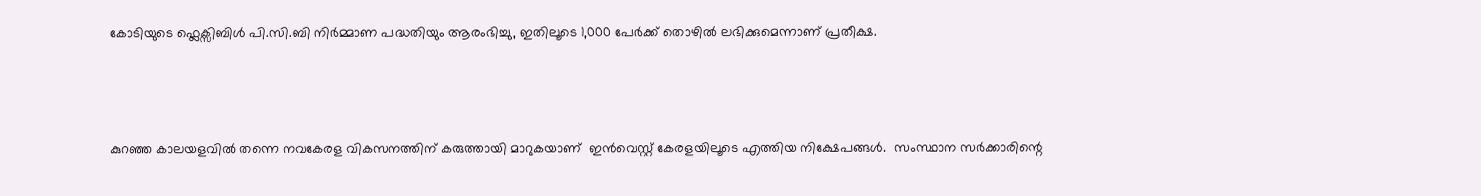കോടിയുടെ ഫ്ലെക്സിബിൾ പി.സി.ബി നിർമ്മാണ പദ്ധതിയും ആരംഭിച്ചു, ഇതിലൂടെ 1,000 പേർക്ക് തൊഴിൽ ലഭിക്കുമെന്നാണ് പ്രതീക്ഷ.



കുറഞ്ഞ കാലയളവിൽ തന്നെ നവകേരള വികസനത്തിന് കരുത്തായി മാറുകയാണ്  ഇൻവെസ്റ്റ് കേരളയിലൂടെ എത്തിയ നിക്ഷേപങ്ങൾ.  സംസ്ഥാന സർക്കാരിന്റെ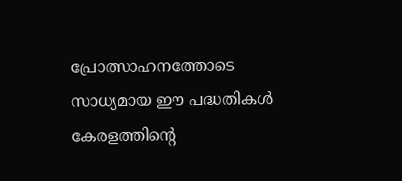പ്രോത്സാഹനത്തോടെ സാധ്യമായ ഈ പദ്ധതികൾ  കേരളത്തിന്റെ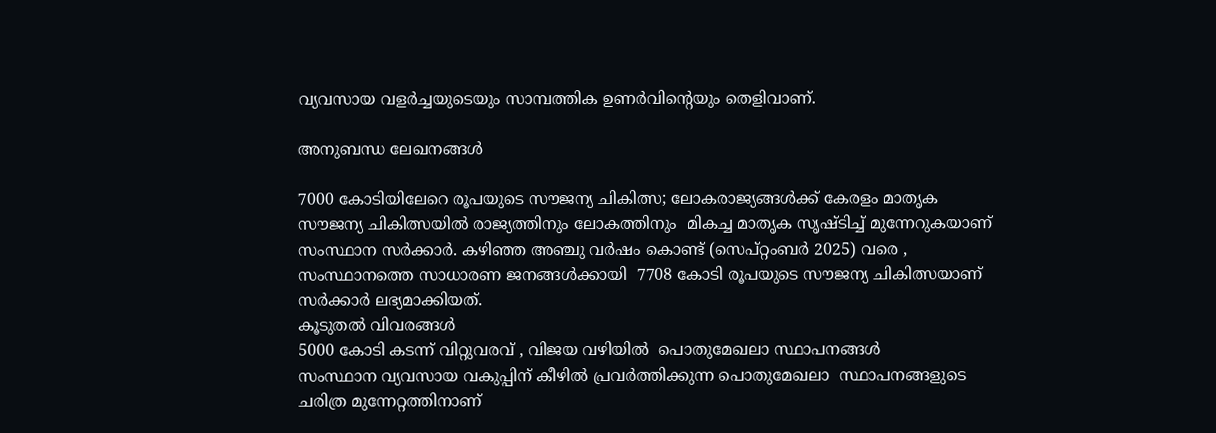വ്യവസായ വളർച്ചയുടെയും സാമ്പത്തിക ഉണർവിന്റെയും തെളിവാണ്.

അനുബന്ധ ലേഖനങ്ങൾ

7000 കോടിയിലേറെ രൂപയുടെ സൗജന്യ ചികിത്സ; ലോകരാജ്യങ്ങള്‍ക്ക് കേരളം മാതൃക
സൗജന്യ ചികിത്സയിൽ രാജ്യത്തിനും ലോകത്തിനും  മികച്ച മാതൃക സൃഷ്ടിച്ച് മുന്നേറുകയാണ് സംസ്ഥാന സർക്കാർ. കഴിഞ്ഞ അഞ്ചു വർഷം കൊണ്ട് (സെപ്റ്റംബർ 2025) വരെ , സംസ്ഥാനത്തെ സാധാരണ ജനങ്ങൾക്കായി  7708 കോടി രൂപയുടെ സൗജന്യ ചികിത്സയാണ് സർക്കാർ ലഭ്യമാക്കിയത്.
കൂടുതൽ വിവരങ്ങൾ
5000 കോടി കടന്ന് വിറ്റുവരവ് , വിജയ വഴിയിൽ  പൊതുമേഖലാ സ്ഥാപനങ്ങള്‍
സംസ്ഥാന വ്യവസായ വകുപ്പിന് കീഴിൽ പ്രവർത്തിക്കുന്ന പൊതുമേഖലാ  സ്ഥാപനങ്ങളുടെ ചരിത്ര മുന്നേറ്റത്തിനാണ്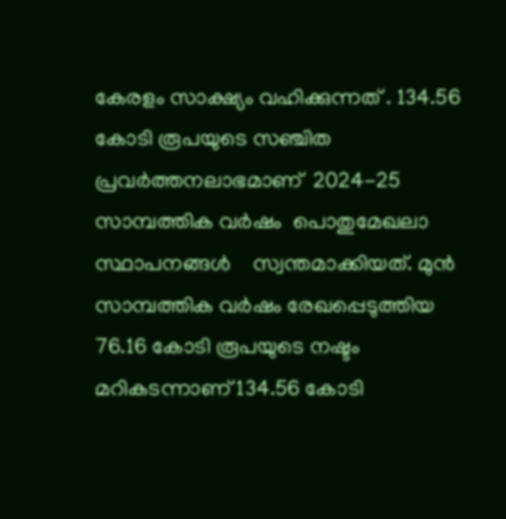കേരളം സാക്ഷ്യം വഹിക്കുന്നത് . 134.56 കോടി രൂപയുടെ സഞ്ചിത പ്രവർത്തനലാഭമാണ്  2024-25 സാമ്പത്തിക വർഷം  പൊതുമേഖലാ സ്ഥാപനങ്ങൾ    സ്വന്തമാക്കിയത്. മുൻ സാമ്പത്തിക വർഷം രേഖപ്പെടുത്തിയ 76.16 കോടി രൂപയുടെ നഷ്ടം മറികടന്നാണ് 134.56 കോടി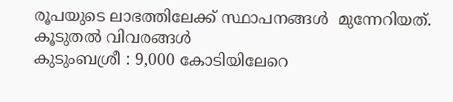രൂപയുടെ ലാഭത്തിലേക്ക് സ്ഥാപനങ്ങൾ  മുന്നേറിയത്.
കൂടുതൽ വിവരങ്ങൾ
കുടുംബശ്രീ : 9,000 കോടിയിലേറെ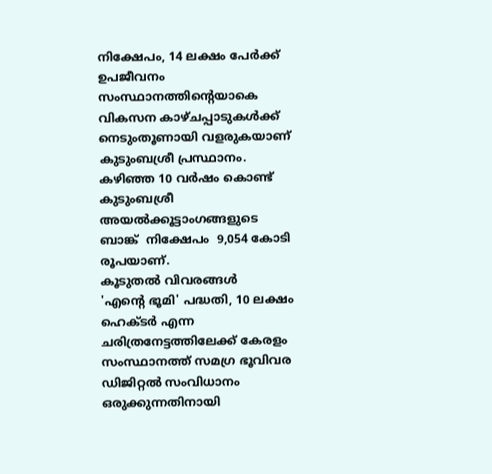നിക്ഷേപം, 14 ലക്ഷം പേർക്ക്  ഉപജീവനം
സംസ്ഥാനത്തിന്റെയാകെ വികസന കാഴ്ചപ്പാടുകൾക്ക് നെടുംതൂണായി വളരുകയാണ് കുടുംബശ്രീ പ്രസ്ഥാനം. കഴിഞ്ഞ 10 വർഷം കൊണ്ട്   കുടുംബശ്രീ അയൽക്കൂട്ടാംഗങ്ങളുടെ ബാങ്ക്  നിക്ഷേപം  9,054 കോടി രൂപയാണ്.
കൂടുതൽ വിവരങ്ങൾ
'എന്റെ ഭൂമി' പദ്ധതി, 10 ലക്ഷം ഹെക്ടർ എന്ന ചരിത്രനേട്ടത്തിലേക്ക് കേരളം
സംസ്ഥാനത്ത് സമഗ്ര ഭൂവിവര ഡിജിറ്റൽ സംവിധാനം ഒരുക്കുന്നതിനായി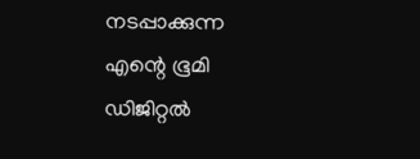നടപ്പാക്കുന്ന എന്റെ ഭൂമി ഡിജിറ്റൽ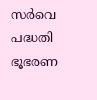സർവെ പദ്ധതി ഭൂഭരണ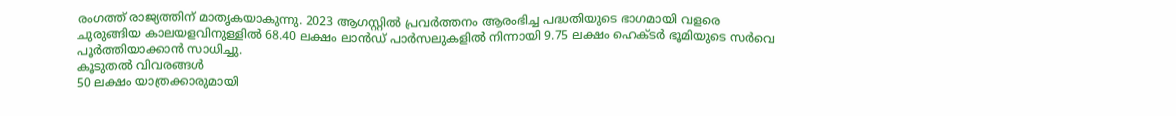രംഗത്ത് രാജ്യത്തിന് മാതൃകയാകുന്നു. 2023 ആഗസ്റ്റിൽ പ്രവർത്തനം ആരംഭിച്ച പദ്ധതിയുടെ ഭാഗമായി വളരെ ചുരുങ്ങിയ കാലയളവിനുള്ളിൽ 68.40 ലക്ഷം ലാൻഡ് പാർസലുകളിൽ നിന്നായി 9.75 ലക്ഷം ഹെക്ടർ ഭൂമിയുടെ സർവെ പൂർത്തിയാക്കാൻ സാധിച്ചു.
കൂടുതൽ വിവരങ്ങൾ
50 ലക്ഷം യാത്രക്കാരുമായി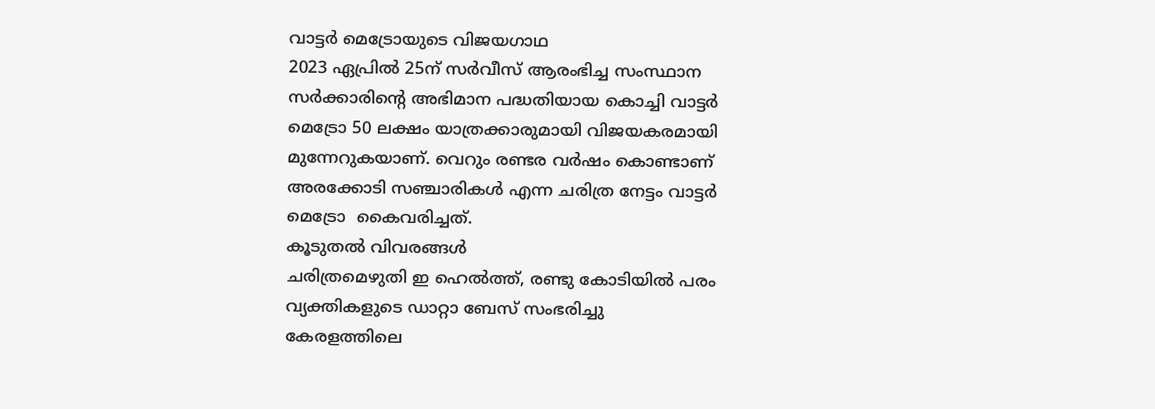വാട്ടർ മെട്രോയുടെ വിജയഗാഥ
2023 ഏപ്രിൽ 25ന് സർവീസ് ആരംഭിച്ച സംസ്ഥാന സർക്കാരിന്റെ അഭിമാന പദ്ധതിയായ കൊച്ചി വാട്ടർ മെട്രോ 50 ലക്ഷം യാത്രക്കാരുമായി വിജയകരമായി മുന്നേറുകയാണ്. വെറും രണ്ടര വർഷം കൊണ്ടാണ് അരക്കോടി സഞ്ചാരികൾ എന്ന ചരിത്ര നേട്ടം വാട്ടർ മെട്രോ  കൈവരിച്ചത്.
കൂടുതൽ വിവരങ്ങൾ
ചരിത്രമെഴുതി ഇ ഹെൽത്ത്, രണ്ടു കോടിയിൽ പരം വ്യക്തികളുടെ ഡാറ്റാ ബേസ് സംഭരിച്ചു
കേരളത്തിലെ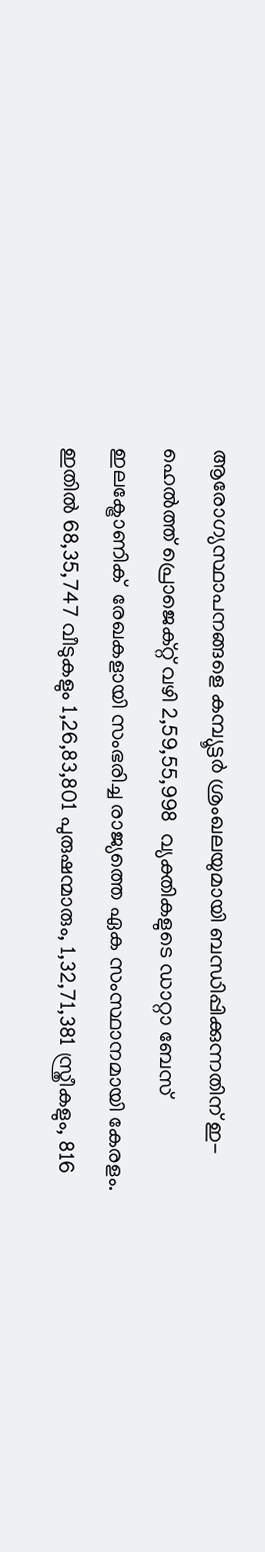ആരോഗ്യസ്ഥാപനങ്ങളെ കമ്പ്യൂട്ടർ ശ്രംഖലയുമായി ബന്ധിപ്പിക്കുന്നതിന് ഇ-ഹെൽത്ത് പ്രൊജെക്റ്റ്‌ വഴി 2,59,55,998  വ്യക്തികളുടെ ഡാറ്റാ ബേസ് ഇലക്ട്രോണിക്  രേഖകളായി സംഭരിച്ച രാജ്യത്തെ ഏക സംസ്ഥാനമായി കേരളം. ഇതിൽ 68,35,747 വീടുകളും 1,26,83,801 പുരുഷന്മാരും, 1,32,71,381 സ്ത്രീകളും, 816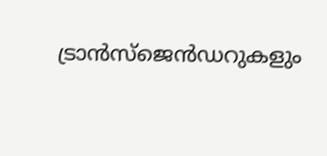ട്രാൻസ്‌ജെൻഡറുകളും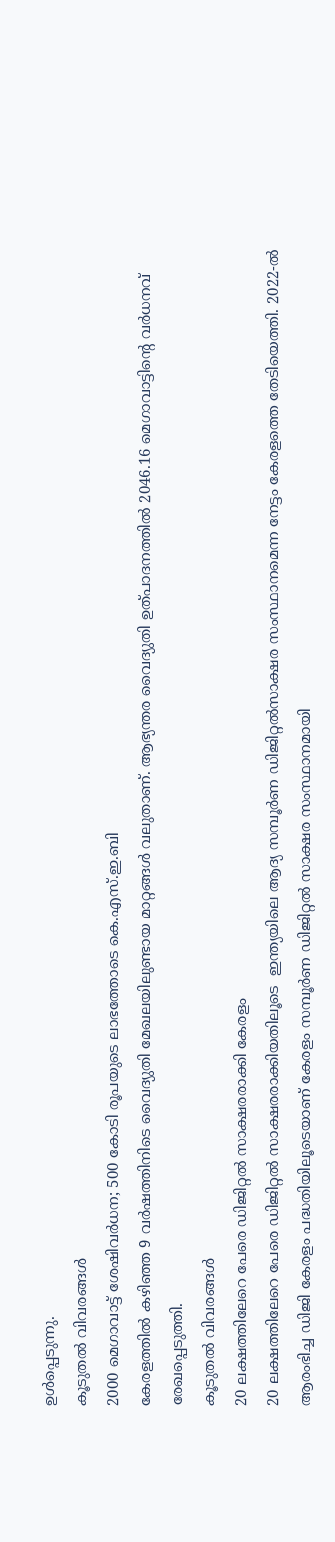ഉൾപ്പെടുന്നു.
കൂടുതൽ വിവരങ്ങൾ
2000 മെഗാവാട്ട് ശേഷിവര്‍ധന; 500 കോടി രൂപയുടെ ലാഭത്തോടെ കെ.എസ്.ഇ.ബി
കേരളത്തില്‍ കഴിഞ്ഞ 9 വര്‍ഷത്തിനിടെ വൈദ്യുതി മേഖലയിലുണ്ടായ മാറ്റങ്ങള്‍ വലുതാണ്. ആഭ്യന്തര വൈദ്യുതി ഉത്പാദനത്തില്‍ 2046.16 മെഗാവാട്ടിന്റെ വര്‍ധനവ് രേഖപ്പെടുത്തി.
കൂടുതൽ വിവരങ്ങൾ
20 ലക്ഷത്തിലേറെ പേരെ ഡിജിറ്റൽ സാക്ഷരരാക്കി കേരളം
20 ലക്ഷത്തിലേറെ പേരെ ഡിജിറ്റൽ സാക്ഷരരാക്കിയതിലൂടെ  ഇന്ത്യയിലെ ആദ്യ സമ്പൂർണ ഡിജിറ്റൽസാക്ഷര സംസ്ഥാനമെന്ന നേട്ടം കേരളത്തെ തേടിയെത്തി. 2022-ൽ ആരംഭിച്ച ഡിജി കേരളം പദ്ധതിയിലൂടെയാണ് കേരളം സമ്പൂർണ ഡിജിറ്റൽ സാക്ഷര സംസ്ഥാനമായി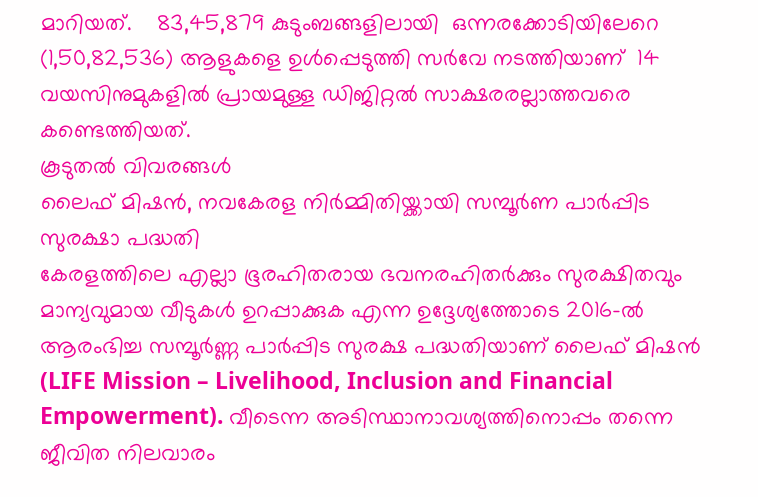മാറിയത്.    83,45,879 കുടുംബങ്ങളിലായി  ഒന്നരക്കോടിയിലേറെ (1,50,82,536) ആളുകളെ ഉൾപ്പെടുത്തി സർവേ നടത്തിയാണ്  14 വയസിനുമുകളിൽ പ്രായമുള്ള ഡിജിറ്റൽ സാക്ഷരരല്ലാത്തവരെ കണ്ടെത്തിയത്.
കൂടുതൽ വിവരങ്ങൾ
ലൈഫ് മിഷൻ, നവകേരള നിർമ്മിതിയ്ക്കായി സമ്പൂർണ പാർപ്പിട സുരക്ഷാ പദ്ധതി
കേരളത്തിലെ എല്ലാ ഭൂരഹിതരായ ഭവനരഹിതർക്കും സുരക്ഷിതവും മാന്യവുമായ വീടുകൾ ഉറപ്പാക്കുക എന്ന ഉദ്ദേശ്യത്തോടെ 2016-ൽ ആരംഭിച്ച സമ്പൂർണ്ണ പാർപ്പിട സുരക്ഷ പദ്ധതിയാണ് ലൈഫ് മിഷൻ (LIFE Mission – Livelihood, Inclusion and Financial Empowerment). വീടെന്ന അടിസ്ഥാനാവശ്യത്തിനൊപ്പം തന്നെ ജീവിത നിലവാരം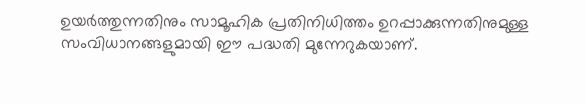ഉയർത്തുന്നതിനും സാമൂഹിക പ്രതിനിധിത്തം ഉറപ്പാക്കുന്നതിനുമുള്ള സംവിധാനങ്ങളുമായി ഈ പദ്ധതി മുന്നേറുകയാണ്.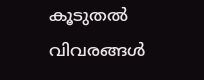കൂടുതൽ വിവരങ്ങൾ